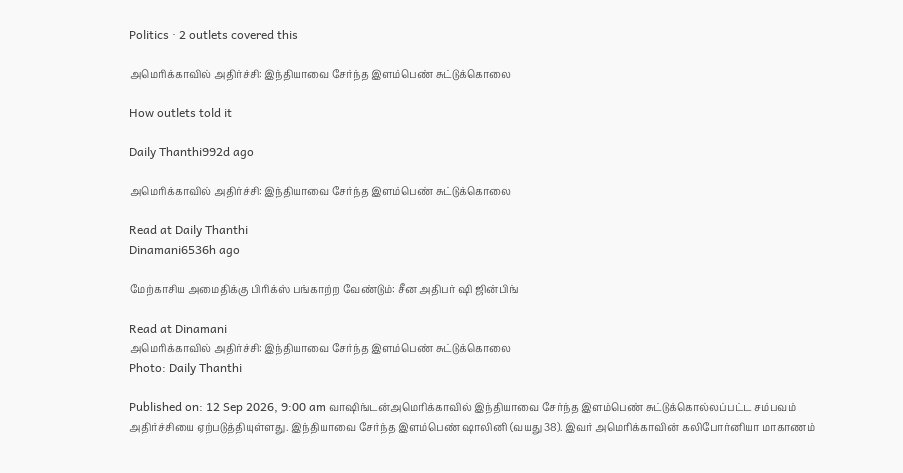Politics · 2 outlets covered this

அமெரிக்காவில் அதிர்ச்சி: இந்தியாவை சேர்ந்த இளம்பெண் சுட்டுக்கொலை

How outlets told it

Daily Thanthi992d ago

அமெரிக்காவில் அதிர்ச்சி: இந்தியாவை சேர்ந்த இளம்பெண் சுட்டுக்கொலை

Read at Daily Thanthi
Dinamani6536h ago

மேற்காசிய அமைதிக்கு பிரிக்ஸ் பங்காற்ற வேண்டும்: சீன அதிபர் ஷி ஜின்பிங்

Read at Dinamani
அமெரிக்காவில் அதிர்ச்சி: இந்தியாவை சேர்ந்த இளம்பெண் சுட்டுக்கொலை
Photo: Daily Thanthi

Published on: 12 Sep 2026, 9:00 am வாஷிங்டன்அமெரிக்காவில் இந்தியாவை சேர்ந்த இளம்பெண் சுட்டுக்கொல்லப்பட்ட சம்பவம் அதிர்ச்சியை ஏற்படுத்தியுள்ளது. இந்தியாவை சேர்ந்த இளம்பெண் ஷாலினி (வயது 38). இவர் அமெரிக்காவின் கலிபோர்னியா மாகாணம்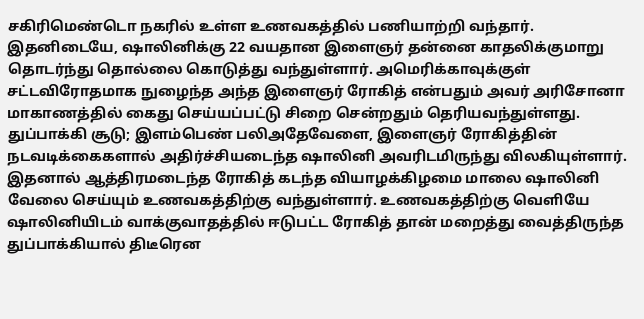சகிரிமெண்டொ நகரில் உள்ள உணவகத்தில் பணியாற்றி வந்தார். இதனிடையே, ஷாலினிக்கு 22 வயதான இளைஞர் தன்னை காதலிக்குமாறு தொடர்ந்து தொல்லை கொடுத்து வந்துள்ளார். அமெரிக்காவுக்குள் சட்டவிரோதமாக நுழைந்த அந்த இளைஞர் ரோகித் என்பதும் அவர் அரிசோனா மாகாணத்தில் கைது செய்யப்பட்டு சிறை சென்றதும் தெரியவந்துள்ளது. துப்பாக்கி சூடு; இளம்பெண் பலிஅதேவேளை, இளைஞர் ரோகித்தின் நடவடிக்கைகளால் அதிர்ச்சியடைந்த ஷாலினி அவரிடமிருந்து விலகியுள்ளார். இதனால் ஆத்திரமடைந்த ரோகித் கடந்த வியாழக்கிழமை மாலை ஷாலினி வேலை செய்யும் உணவகத்திற்கு வந்துள்ளார். உணவகத்திற்கு வெளியே ஷாலினியிடம் வாக்குவாதத்தில் ஈடுபட்ட ரோகித் தான் மறைத்து வைத்திருந்த துப்பாக்கியால் திடீரென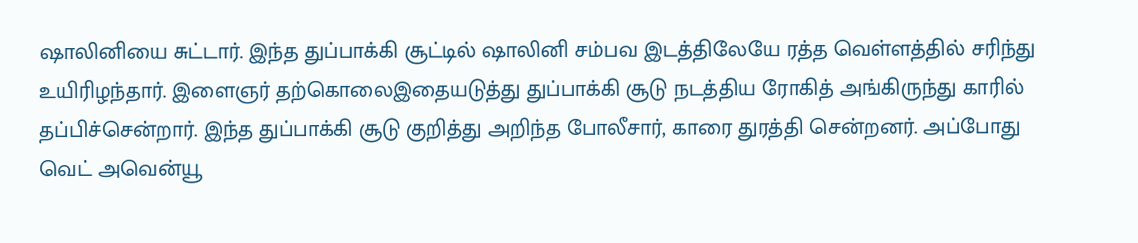ஷாலினியை சுட்டார். இந்த துப்பாக்கி சூட்டில் ஷாலினி சம்பவ இடத்திலேயே ரத்த வெள்ளத்தில் சரிந்து உயிரிழந்தார். இளைஞர் தற்கொலைஇதையடுத்து துப்பாக்கி சூடு நடத்திய ரோகித் அங்கிருந்து காரில் தப்பிச்சென்றார். இந்த துப்பாக்கி சூடு குறித்து அறிந்த போலீசார், காரை துரத்தி சென்றனர். அப்போது வெட் அவென்யூ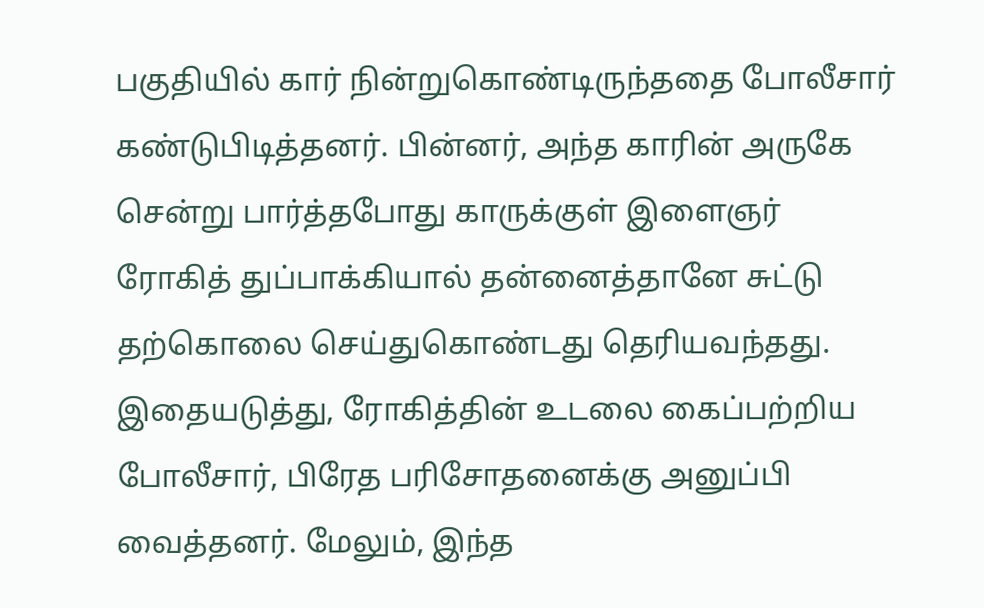பகுதியில் கார் நின்றுகொண்டிருந்ததை போலீசார் கண்டுபிடித்தனர். பின்னர், அந்த காரின் அருகே சென்று பார்த்தபோது காருக்குள் இளைஞர் ரோகித் துப்பாக்கியால் தன்னைத்தானே சுட்டு தற்கொலை செய்துகொண்டது தெரியவந்தது. இதையடுத்து, ரோகித்தின் உடலை கைப்பற்றிய போலீசார், பிரேத பரிசோதனைக்கு அனுப்பி வைத்தனர். மேலும், இந்த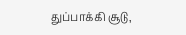துப்பாக்கி சூடு,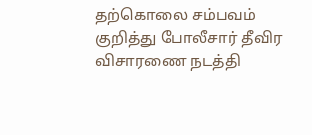தற்கொலை சம்பவம் குறித்து போலீசார் தீவிர விசாரணை நடத்தி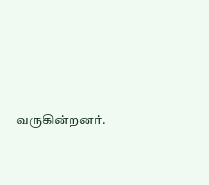வருகின்றனர்.